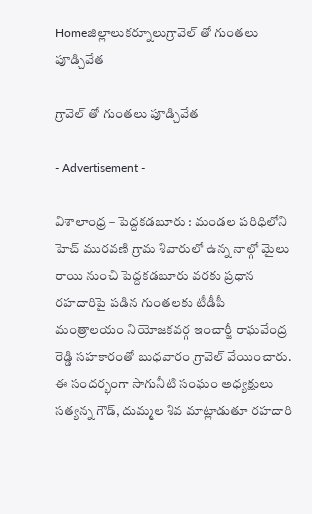Homeజిల్లాలుకర్నూలుగ్రావెల్ తో గుంతలు పూడ్చివేత

గ్రావెల్ తో గుంతలు పూడ్చివేత

- Advertisement -

విశాలాంధ్ర – పెద్దకడబూరు : మండల పరిధిలోని హెచ్ మురవణి గ్రామ శివారులో ఉన్న నాల్గో మైలు రాయి నుంచి పెద్దకడబూరు వరకు ప్రధాన రహదారిపై పడిన గుంతలకు టీడీపీ మంత్రాలయం నియోజకవర్గ ఇంచార్జీ రాఘవేంద్ర రెడ్డి సహకారంతో బుధవారం గ్రావెల్ వేయించారు. ఈ సందర్భంగా సాగునీటి సంఘం అధ్యక్షులు సత్యన్న గౌడ్, దుమ్మల శివ మాట్లాడుతూ రహదారి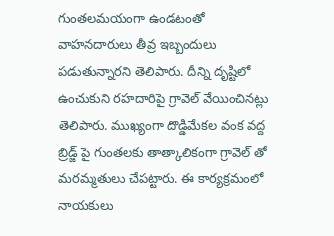గుంతలమయంగా ఉండటంతో వాహనదారులు తీవ్ర ఇబ్బందులు పడుతున్నారని తెలిపారు. దీన్ని దృష్టిలో ఉంచుకుని రహదారిపై గ్రావెల్ వేయించినట్లు తెలిపారు. ముఖ్యంగా దొడ్డిమేకల వంక వద్ద బ్రిడ్జ్ పై గుంతలకు తాత్కాలికంగా గ్రావెల్ తో మరమ్మతులు చేపట్టారు. ఈ కార్యక్రమంలో నాయకులు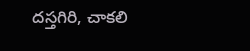దస్తగిరి, చాకలి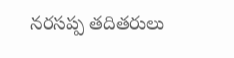నరసప్ప తదితరులు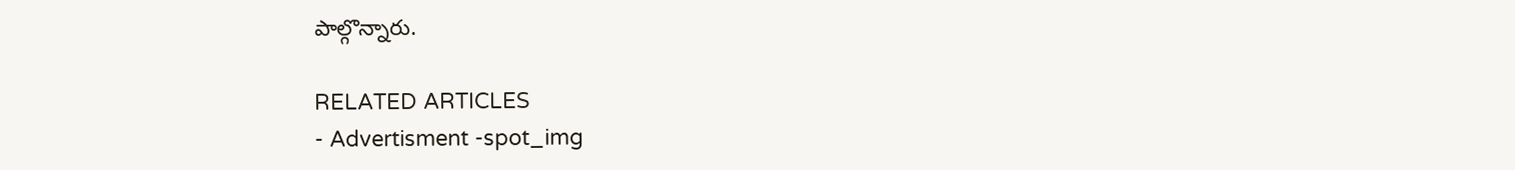పాల్గొన్నారు.

RELATED ARTICLES
- Advertisment -spot_img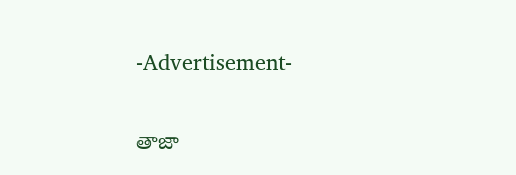-Advertisement-

తాజా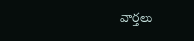వార్తలు